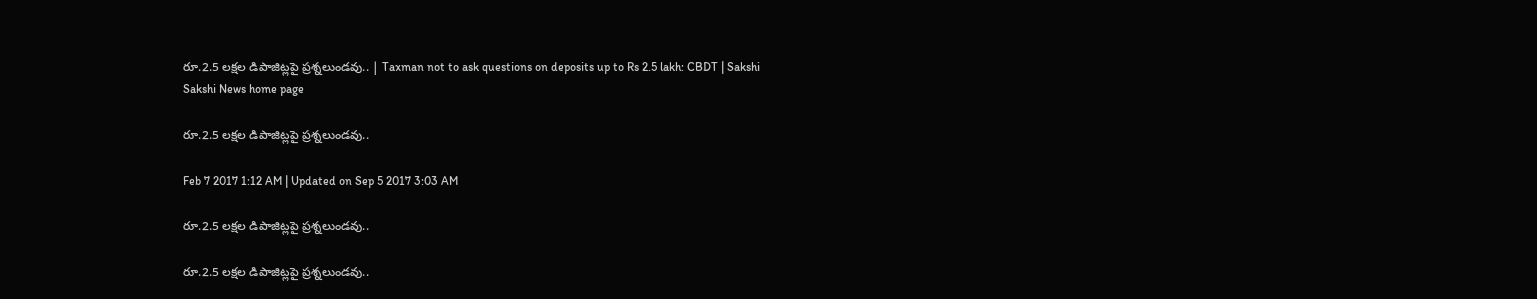రూ.2.5 లక్షల డిపాజిట్లపై ప్రశ్నలుండవు.. | Taxman not to ask questions on deposits up to Rs 2.5 lakh: CBDT | Sakshi
Sakshi News home page

రూ.2.5 లక్షల డిపాజిట్లపై ప్రశ్నలుండవు..

Feb 7 2017 1:12 AM | Updated on Sep 5 2017 3:03 AM

రూ.2.5 లక్షల డిపాజిట్లపై ప్రశ్నలుండవు..

రూ.2.5 లక్షల డిపాజిట్లపై ప్రశ్నలుండవు..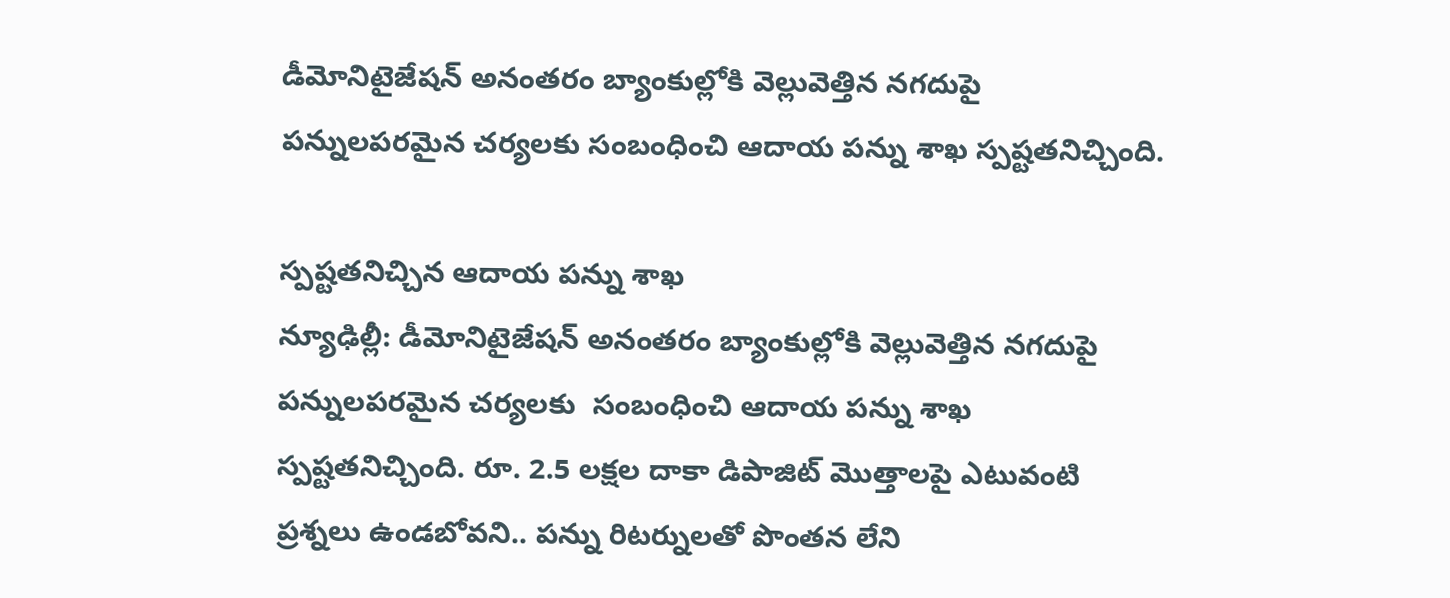డీమోనిటైజేషన్‌ అనంతరం బ్యాంకుల్లోకి వెల్లువెత్తిన నగదుపై పన్నులపరమైన చర్యలకు సంబంధించి ఆదాయ పన్ను శాఖ స్పష్టతనిచ్చింది.

స్పష్టతనిచ్చిన ఆదాయ పన్ను శాఖ
న్యూఢిల్లీ: డీమోనిటైజేషన్‌ అనంతరం బ్యాంకుల్లోకి వెల్లువెత్తిన నగదుపై పన్నులపరమైన చర్యలకు  సంబంధించి ఆదాయ పన్ను శాఖ స్పష్టతనిచ్చింది. రూ. 2.5 లక్షల దాకా డిపాజిట్‌ మొత్తాలపై ఎటువంటి ప్రశ్నలు ఉండబోవని.. పన్ను రిటర్నులతో పొంతన లేని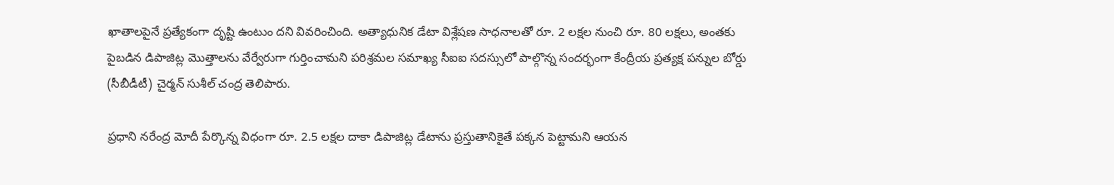ఖాతాలపైనే ప్రత్యేకంగా దృష్టి ఉంటుం దని వివరించింది. అత్యాధునిక డేటా విశ్లేషణ సాధనాలతో రూ. 2 లక్షల నుంచి రూ. 80 లక్షలు, అంతకు పైబడిన డిపాజిట్ల మొత్తాలను వేర్వేరుగా గుర్తించామని పరిశ్రమల సమాఖ్య సీఐఐ సదస్సులో పాల్గొన్న సందర్భంగా కేంద్రీయ ప్రత్యక్ష పన్నుల బోర్డు (సీబీడీటీ) చైర్మన్‌ సుశీల్‌ చంద్ర తెలిపారు.

ప్రధాని నరేంద్ర మోదీ పేర్కొన్న విధంగా రూ. 2.5 లక్షల దాకా డిపాజిట్ల డేటాను ప్రస్తుతానికైతే పక్కన పెట్టామని ఆయన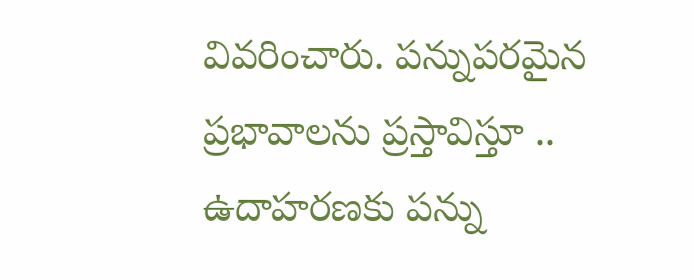వివరించారు. పన్నుపరమైన ప్రభావాలను ప్రస్తావిస్తూ .. ఉదాహరణకు పన్ను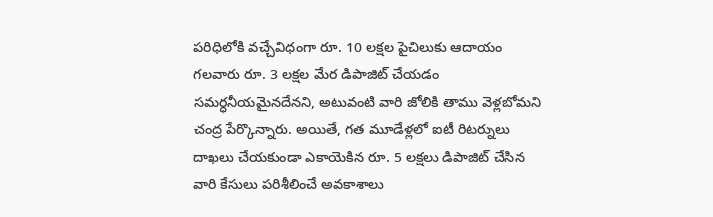పరిధిలోకి వచ్చేవిధంగా రూ. 10 లక్షల పైచిలుకు ఆదాయం గలవారు రూ. 3 లక్షల మేర డిపాజిట్‌ చేయడం సమర్ధనీయమైనదేనని, అటువంటి వారి జోలికి తాము వెళ్లబోమని చంద్ర పేర్కొన్నారు. అయితే, గత మూడేళ్లలో ఐటీ రిటర్నులు దాఖలు చేయకుండా ఎకాయెకిన రూ. 5 లక్షలు డిపాజిట్‌ చేసిన వారి కేసులు పరిశీలించే అవకాశాలు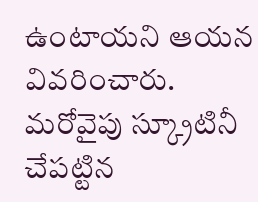ఉంటాయని ఆయన వివరించారు. మరోవైపు స్క్రూటినీ చేపట్టిన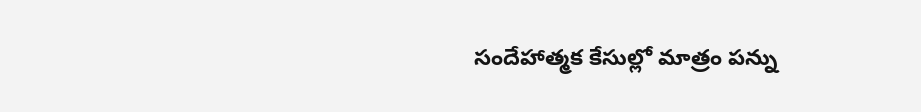సందేహాత్మక కేసుల్లో మాత్రం పన్ను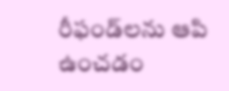రీఫండ్‌లను ఆపి ఉంచడం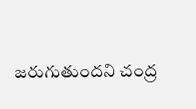జరుగుతుందని చంద్ర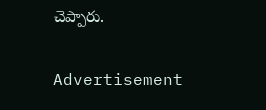చెప్పారు.

Advertisement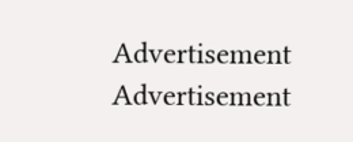Advertisement
Advertisement